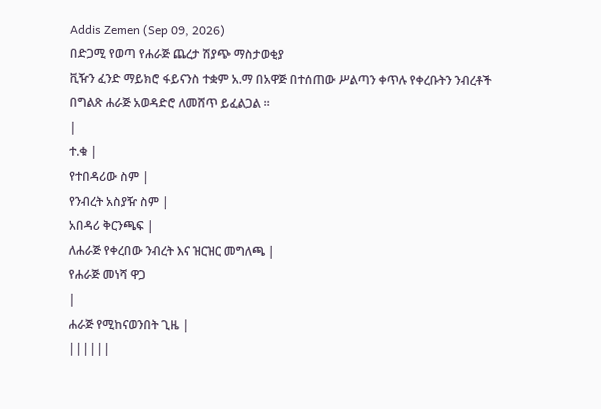Addis Zemen (Sep 09, 2026)
በድጋሚ የወጣ የሐራጅ ጨረታ ሽያጭ ማስታወቂያ
ቪዥን ፈንድ ማይክሮ ፋይናንስ ተቋም አ.ማ በአዋጅ በተሰጠው ሥልጣን ቀጥሉ የቀረቡትን ንብረቶች በግልጽ ሐራጅ አወዳድሮ ለመሸጥ ይፈልጋል ።
|
ተ.ቁ |
የተበዳሪው ስም |
የንብረት አስያዥ ስም |
አበዳሪ ቅርንጫፍ |
ለሐራጅ የቀረበው ንብረት እና ዝርዝር መግለጫ |
የሐራጅ መነሻ ዋጋ
|
ሐራጅ የሚከናወንበት ጊዜ |
||||||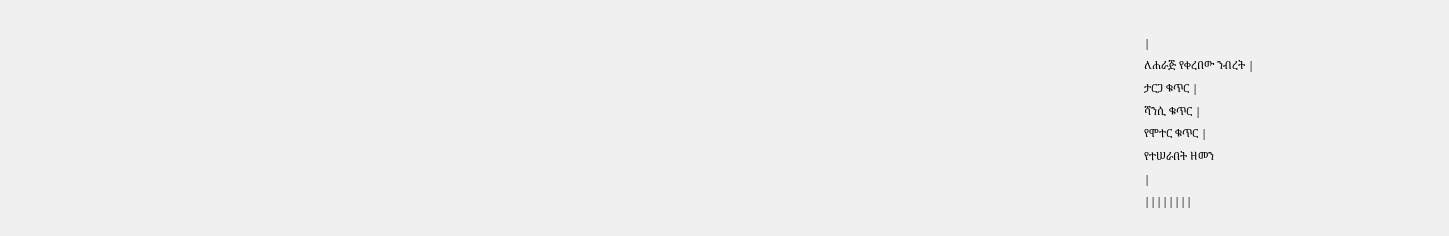|
ለሐራጅ የቀረበው ንብረት |
ታርጋ ቁጥር |
ሻንሲ ቁጥር |
የሞተር ቁጥር |
የተሠራበት ዘመን
|
||||||||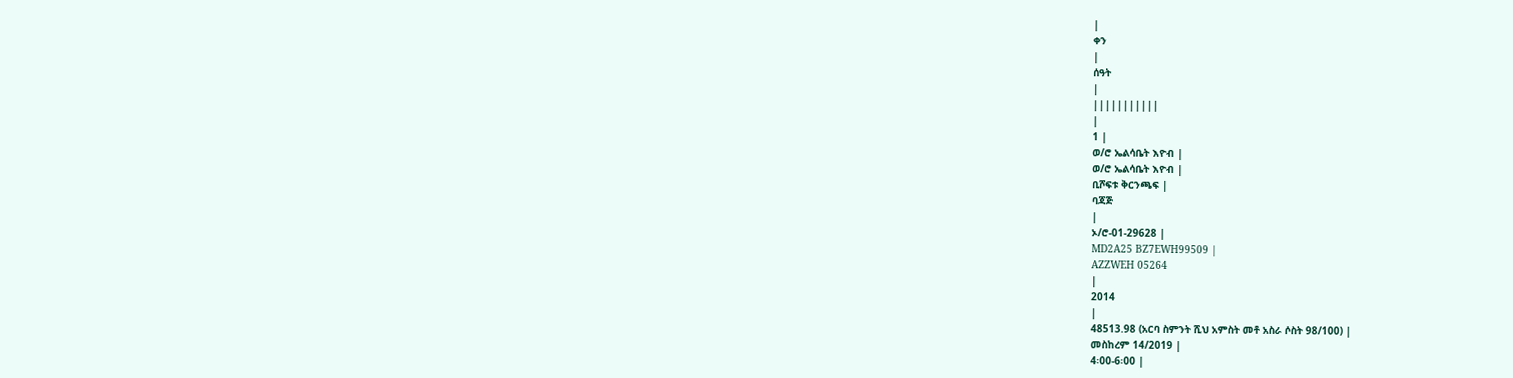|
ቀን
|
ሰዓት
|
|||||||||||
|
1 |
ወ/ሮ ኤልሳቤት እዮብ |
ወ/ሮ ኤልሳቤት እዮብ |
ቢሾፍቱ ቅርንጫፍ |
ባጃጅ
|
ኦ/ሮ-01-29628 |
MD2A25 BZ7EWH99509 |
AZZWEH 05264
|
2014
|
48513.98 (አርባ ስምንት ሺህ አምስት መቶ አስራ ሶስት 98/100) |
መስከረም 14/2019 |
4፡00-6፡00 |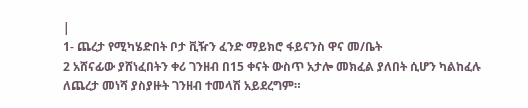|
1- ጨረታ የሚካሄድበት ቦታ ቪዥን ፈንድ ማይክሮ ፋይናንስ ዋና መ/ቤት
2 አሸናፊው ያሸነፈበትን ቀሪ ገንዘብ በ15 ቀናት ውስጥ አታሎ መክፈል ያለበት ሲሆን ካልከፈሉ ለጨረታ መነሻ ያስያዙት ገንዘብ ተመላሽ አይደረግም።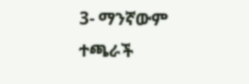3- ማንኛውም ተጫራች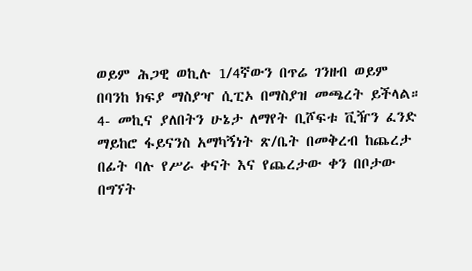ወይም ሕጋዊ ወኪሉ 1/4ኛውን በጥሬ ገንዘብ ወይም በባንከ ክፍያ ማስያዣ ሲፒኦ በማስያዝ መጫረት ይችላል።
4- መኪና ያለበትን ሁኔታ ለማየት ቢሾፍቱ ቪዥን ፈንድ ማይከሮ ፋይናንስ አማካኝነት ጽ/ቤት በመቅረብ ከጨረታ በፊት ባሉ የሥራ ቀናት እና የጨረታው ቀን በቦታው በግኘት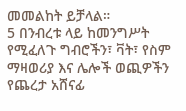መመልከት ይቻላል።
5 በንብረቱ ላይ ከመንግሥት የሚፈለጉ ግብሮችን፣ ቫት፣ የስም ማዛወሪያ እና ሌሎች ወጪዎችን የጨረታ አሸናፊ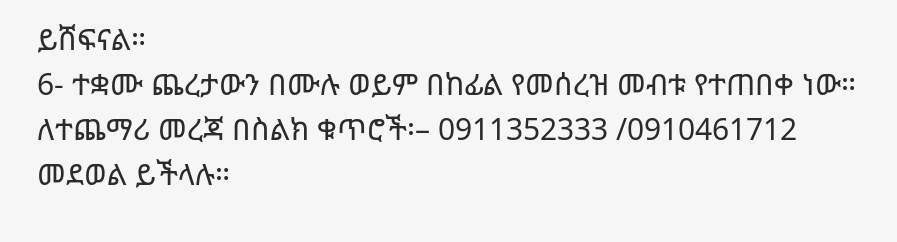ይሸፍናል።
6- ተቋሙ ጨረታውን በሙሉ ወይም በከፊል የመሰረዝ መብቱ የተጠበቀ ነው።
ለተጨማሪ መረጃ በስልክ ቁጥሮች፡– 0911352333 /0910461712 መደወል ይችላሉ።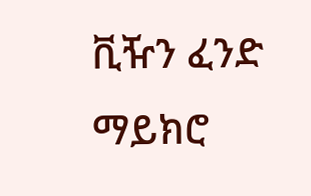ቪዥን ፈንድ ማይክሮ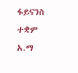ፋይናንስ ተቋም አ.ማ